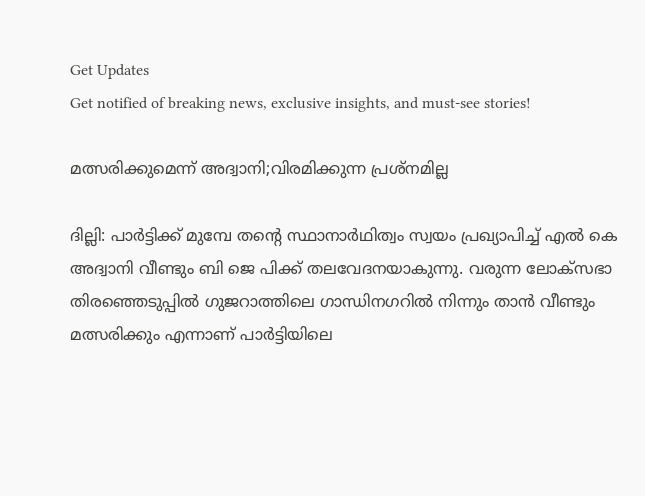Get Updates
Get notified of breaking news, exclusive insights, and must-see stories!

മത്സരിക്കുമെന്ന് അദ്വാനി;വിരമിക്കുന്ന പ്രശ്‌നമില്ല

ദില്ലി: പാര്‍ട്ടിക്ക് മുമ്പേ തന്റെ സ്ഥാനാര്‍ഥിത്വം സ്വയം പ്രഖ്യാപിച്ച് എല്‍ കെ അദ്വാനി വീണ്ടും ബി ജെ പിക്ക് തലവേദനയാകുന്നു. വരുന്ന ലോക്‌സഭാ തിരഞ്ഞെടുപ്പില്‍ ഗുജറാത്തിലെ ഗാന്ധിനഗറില്‍ നിന്നും താന്‍ വീണ്ടും മത്സരിക്കും എന്നാണ് പാര്‍ട്ടിയിലെ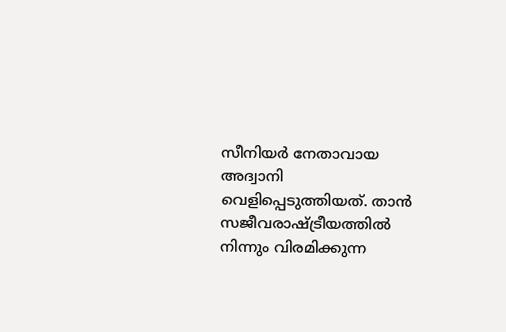സീനിയര്‍ നേതാവായ അദ്വാനി വെളിപ്പെടുത്തിയത്. താന്‍ സജീവരാഷ്ട്രീയത്തില്‍ നിന്നും വിരമിക്കുന്ന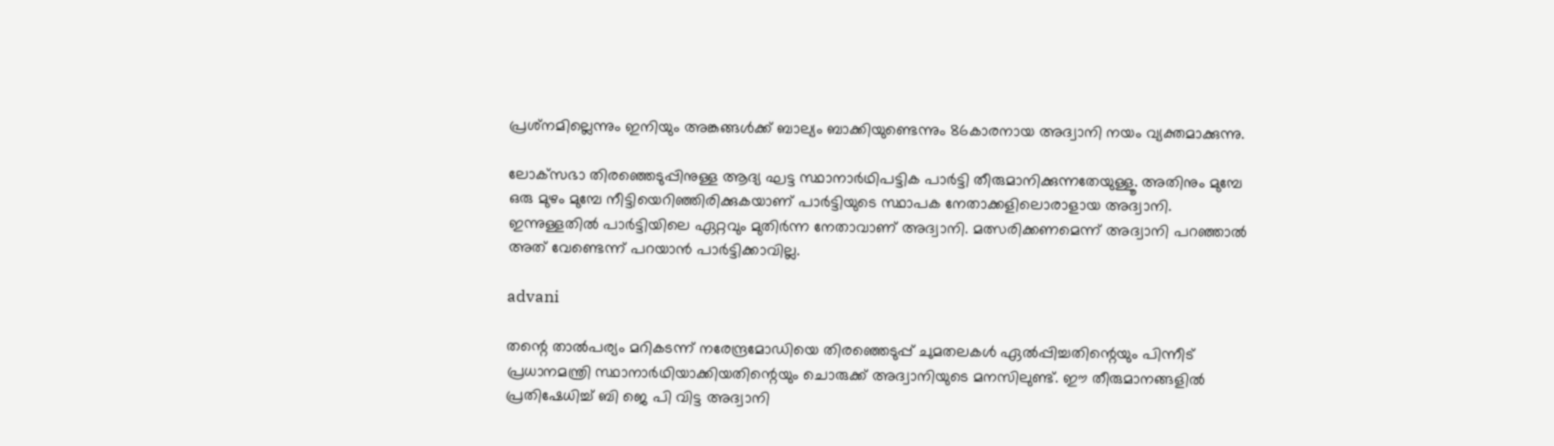പ്രശ്‌നമില്ലെന്നും ഇനിയും അങ്കങ്ങള്‍ക്ക് ബാല്യം ബാക്കിയുണ്ടെന്നും 86കാരനായ അദ്വാനി നയം വ്യക്തമാക്കുന്നു.

ലോക്‌സഭാ തിരഞ്ഞെടുപ്പിനുള്ള ആദ്യ ഘട്ട സ്ഥാനാര്‍ഥിപട്ടിക പാര്‍ട്ടി തീരുമാനിക്കുന്നതേയുള്ളൂ. അതിനും മുമ്പേ ഒരു മുഴം മുമ്പേ നീട്ടിയെറിഞ്ഞിരിക്കുകയാണ് പാര്‍ട്ടിയുടെ സ്ഥാപക നേതാക്കളിലൊരാളായ അദ്വാനി. ഇന്നുള്ളതില്‍ പാര്‍ട്ടിയിലെ ഏറ്റവും മുതിര്‍ന്ന നേതാവാണ് അദ്വാനി. മത്സരിക്കണമെന്ന് അദ്വാനി പറഞ്ഞാല്‍ അത് വേണ്ടെന്ന് പറയാന്‍ പാര്‍ട്ടിക്കാവില്ല.

advani

തന്റെ താല്‍പര്യം മറികടന്ന് നരേന്ദ്രമോഡിയെ തിരഞ്ഞെടുപ്പ് ചുമതലകള്‍ ഏല്‍പ്പിച്ചതിന്റെയും പിന്നീട് പ്രധാനമന്ത്രി സ്ഥാനാര്‍ഥിയാക്കിയതിന്റെയും ചൊരുക്ക് അദ്വാനിയുടെ മനസിലുണ്ട്. ഈ തീരുമാനങ്ങളില്‍ പ്രതിഷേധിച്ച് ബി ജെ പി വിട്ട അദ്വാനി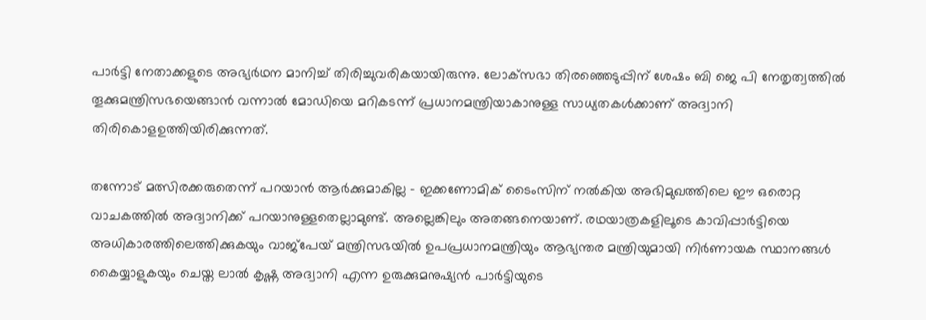പാര്‍ട്ടി നേതാക്കളുടെ അഭ്യര്‍ഥന മാനിച്ച് തിരിച്ചുവരികയായിരുന്നു. ലോക്‌സഭാ തിരഞ്ഞെടുപ്പിന് ശേഷം ബി ജെ പി നേതൃത്വത്തില്‍ തൂക്കുമന്ത്രിസഭയെങ്ങാന്‍ വന്നാല്‍ മോഡിയെ മറികടന്ന് പ്രധാനമന്ത്രിയാകാനുള്ള സാധ്യതകള്‍ക്കാണ് അദ്വാനി തിരികൊളഉത്തിയിരിക്കുന്നത്.

തന്നോട് മത്സിരക്കരുതെന്ന് പറയാന്‍ ആര്‍ക്കുമാകില്ല - ഇക്കണോമിക് ടൈംസിന് നല്‍കിയ അഭിമുഖത്തിലെ ഈ ഒരൊറ്റ വാചകത്തില്‍ അദ്വാനിക്ക് പറയാനുള്ളതെല്ലാമുണ്ട്. അല്ലെങ്കിലും അതങ്ങനെയാണ്. രഥയാത്രകളിലൂടെ കാവിപ്പാര്‍ട്ടിയെ അധികാരത്തിലെത്തിക്കുകയും വാജ്‌പേയ് മന്ത്രിസഭയില്‍ ഉപപ്രധാനമന്ത്രിയും ആഭ്യന്തര മന്ത്രിയുമായി നിര്‍ണായക സ്ഥാനങ്ങള്‍ കൈയ്യാളുകയും ചെയ്ത ലാല്‍ കൃഷ്ണ അദ്വാനി എന്ന ഉരുക്കുമനുഷ്യന്‍ പാര്‍ട്ടിയുടെ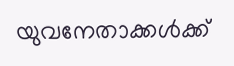യുവനേതാക്കള്‍ക്ക്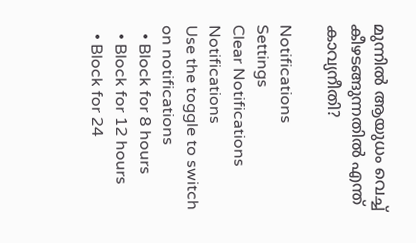മുന്നില്‍ ആയുധം വെച്ച് കീഴടങ്ങുന്നതില്‍ എന്ത് കാവ്യനീതി?

Notifications
Settings
Clear Notifications
Notifications
Use the toggle to switch on notifications
  • Block for 8 hours
  • Block for 12 hours
  • Block for 24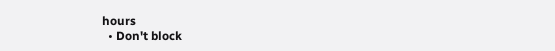hours
  • Don't block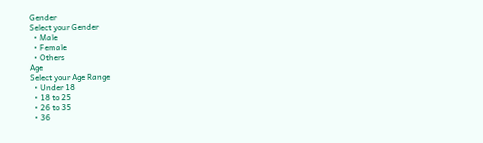Gender
Select your Gender
  • Male
  • Female
  • Others
Age
Select your Age Range
  • Under 18
  • 18 to 25
  • 26 to 35
  • 36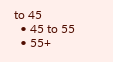to 45
  • 45 to 55
  • 55+